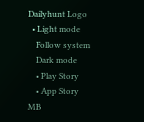Dailyhunt Logo
  • Light mode
    Follow system
    Dark mode
    • Play Story
    • App Story
MB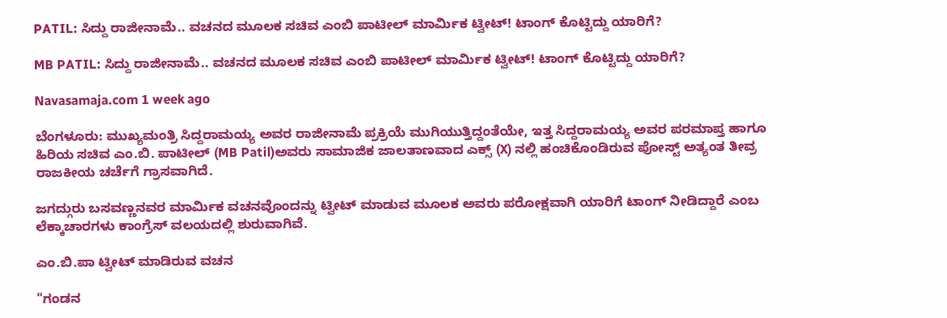PATIL: ಸಿದ್ದು ರಾಜೀನಾಮೆ.. ವಚನದ ಮೂಲಕ ಸಚಿವ ಎಂಬಿ ಪಾಟೀಲ್ ಮಾರ್ಮಿಕ ಟ್ವೀಟ್! ಟಾಂಗ್ ಕೊಟ್ಟಿದ್ದು ಯಾರಿಗೆ?

MB PATIL: ಸಿದ್ದು ರಾಜೀನಾಮೆ.. ವಚನದ ಮೂಲಕ ಸಚಿವ ಎಂಬಿ ಪಾಟೀಲ್ ಮಾರ್ಮಿಕ ಟ್ವೀಟ್! ಟಾಂಗ್ ಕೊಟ್ಟಿದ್ದು ಯಾರಿಗೆ?

Navasamaja.com 1 week ago

ಬೆಂಗಳೂರು: ಮುಖ್ಯಮಂತ್ರಿ ಸಿದ್ದರಾಮಯ್ಯ ಅವರ ರಾಜೀನಾಮೆ ಪ್ರಕ್ರಿಯೆ ಮುಗಿಯುತ್ತಿದ್ದಂತೆಯೇ, ಇತ್ತ ಸಿದ್ದರಾಮಯ್ಯ ಅವರ ಪರಮಾಪ್ತ ಹಾಗೂ ಹಿರಿಯ ಸಚಿವ ಎಂ.ಬಿ. ಪಾಟೀಲ್ (MB Patil)ಅವರು ಸಾಮಾಜಿಕ ಜಾಲತಾಣವಾದ ಎಕ್ಸ್ (X) ನಲ್ಲಿ ಹಂಚಿಕೊಂಡಿರುವ ಪೋಸ್ಟ್ ಅತ್ಯಂತ ತೀವ್ರ ರಾಜಕೀಯ ಚರ್ಚೆಗೆ ಗ್ರಾಸವಾಗಿದೆ.

ಜಗದ್ಗುರು ಬಸವಣ್ಣನವರ ಮಾರ್ಮಿಕ ವಚನವೊಂದನ್ನು ಟ್ವೀಟ್ ಮಾಡುವ ಮೂಲಕ ಅವರು ಪರೋಕ್ಷವಾಗಿ ಯಾರಿಗೆ ಟಾಂಗ್ ನೀಡಿದ್ದಾರೆ ಎಂಬ ಲೆಕ್ಕಾಚಾರಗಳು ಕಾಂಗ್ರೆಸ್ ವಲಯದಲ್ಲಿ ಶುರುವಾಗಿವೆ.

ಎಂ.ಬಿ.ಪಾ ಟ್ವೀಟ್ ಮಾಡಿರುವ ವಚನ

"ಗಂಡನ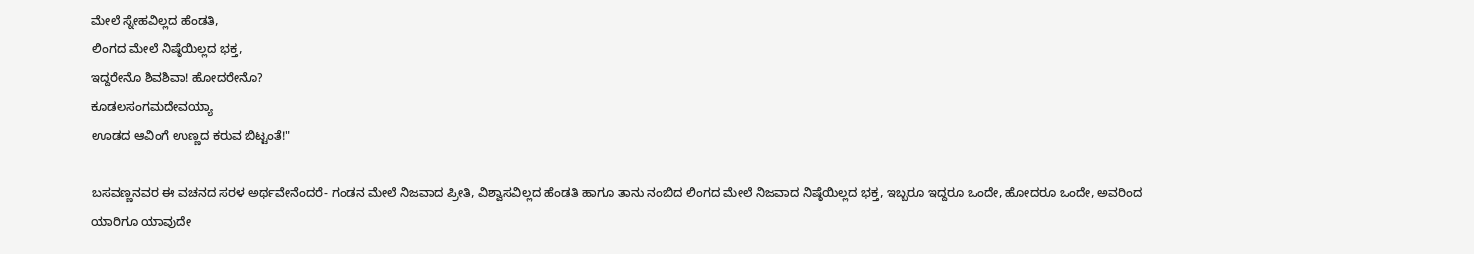ಮೇಲೆ ಸ್ನೇಹವಿಲ್ಲದ ಹೆಂಡತಿ,
ಲಿಂಗದ ಮೇಲೆ ನಿಷ್ಠೆಯಿಲ್ಲದ ಭಕ್ತ,
ಇದ್ದರೇನೊ ಶಿವಶಿವಾ! ಹೋದರೇನೊ?
ಕೂಡಲಸಂಗಮದೇವಯ್ಯಾ
ಊಡದ ಆವಿಂಗೆ ಉಣ್ಣದ ಕರುವ ಬಿಟ್ಟಂತೆ!"

ಬಸವಣ್ಣನವರ ಈ ವಚನದ ಸರಳ ಅರ್ಥವೇನೆಂದರೆ- ಗಂಡನ ಮೇಲೆ ನಿಜವಾದ ಪ್ರೀತಿ, ವಿಶ್ವಾಸವಿಲ್ಲದ ಹೆಂಡತಿ ಹಾಗೂ ತಾನು ನಂಬಿದ ಲಿಂಗದ ಮೇಲೆ ನಿಜವಾದ ನಿಷ್ಠೆಯಿಲ್ಲದ ಭಕ್ತ, ಇಬ್ಬರೂ ಇದ್ದರೂ ಒಂದೇ, ಹೋದರೂ ಒಂದೇ, ಅವರಿಂದ ಯಾರಿಗೂ ಯಾವುದೇ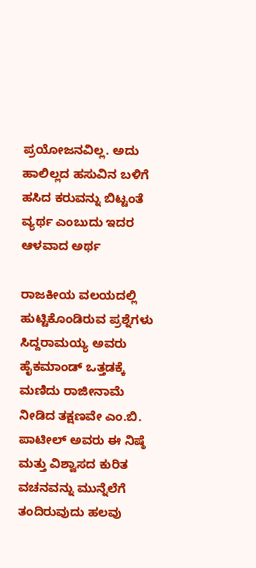ಪ್ರಯೋಜನವಿಲ್ಲ. ಅದು ಹಾಲಿಲ್ಲದ ಹಸುವಿನ ಬಳಿಗೆ ಹಸಿದ ಕರುವನ್ನು ಬಿಟ್ಟಂತೆ ವ್ಯರ್ಥ ಎಂಬುದು ಇದರ ಆಳವಾದ ಅರ್ಥ

ರಾಜಕೀಯ ವಲಯದಲ್ಲಿ ಹುಟ್ಟಿಕೊಂಡಿರುವ ಪ್ರಶ್ನೆಗಳು
ಸಿದ್ದರಾಮಯ್ಯ ಅವರು ಹೈಕಮಾಂಡ್ ಒತ್ತಡಕ್ಕೆ ಮಣಿದು ರಾಜೀನಾಮೆ ನೀಡಿದ ತಕ್ಷಣವೇ ಎಂ.ಬಿ. ಪಾಟೀಲ್ ಅವರು ಈ ನಿಷ್ಠೆ ಮತ್ತು ವಿಶ್ವಾಸದ ಕುರಿತ ವಚನವನ್ನು ಮುನ್ನೆಲೆಗೆ ತಂದಿರುವುದು ಹಲವು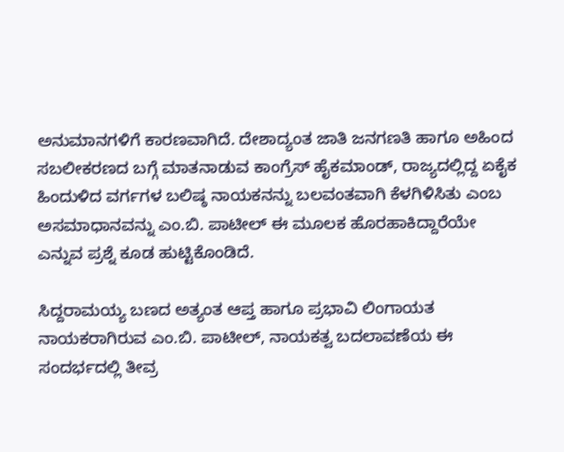ಅನುಮಾನಗಳಿಗೆ ಕಾರಣವಾಗಿದೆ. ದೇಶಾದ್ಯಂತ ಜಾತಿ ಜನಗಣತಿ ಹಾಗೂ ಅಹಿಂದ ಸಬಲೀಕರಣದ ಬಗ್ಗೆ ಮಾತನಾಡುವ ಕಾಂಗ್ರೆಸ್ ಹೈಕಮಾಂಡ್, ರಾಜ್ಯದಲ್ಲಿದ್ದ ಏಕೈಕ ಹಿಂದುಳಿದ ವರ್ಗಗಳ ಬಲಿಷ್ಠ ನಾಯಕನನ್ನು ಬಲವಂತವಾಗಿ ಕೆಳಗಿಳಿಸಿತು ಎಂಬ ಅಸಮಾಧಾನವನ್ನು ಎಂ.ಬಿ. ಪಾಟೀಲ್ ಈ ಮೂಲಕ ಹೊರಹಾಕಿದ್ದಾರೆಯೇ ಎನ್ನುವ ಪ್ರಶ್ನೆ ಕೂಡ ಹುಟ್ಟಿಕೊಂಡಿದೆ.

ಸಿದ್ದರಾಮಯ್ಯ ಬಣದ ಅತ್ಯಂತ ಆಪ್ತ ಹಾಗೂ ಪ್ರಭಾವಿ ಲಿಂಗಾಯತ ನಾಯಕರಾಗಿರುವ ಎಂ.ಬಿ. ಪಾಟೀಲ್, ನಾಯಕತ್ವ ಬದಲಾವಣೆಯ ಈ ಸಂದರ್ಭದಲ್ಲಿ ತೀವ್ರ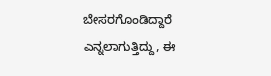ಬೇಸರಗೊಂಡಿದ್ದಾರೆ ಎನ್ನಲಾಗುತ್ತಿದ್ದು, ಈ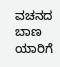ವಚನದ ಬಾಣ ಯಾರಿಗೆ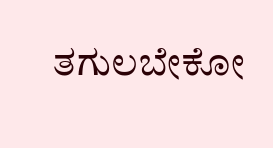ತಗುಲಬೇಕೋ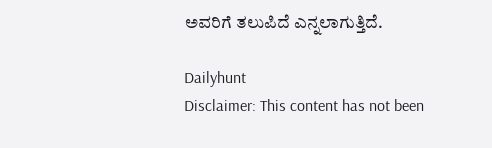ಅವರಿಗೆ ತಲುಪಿದೆ ಎನ್ನಲಾಗುತ್ತಿದೆ.

Dailyhunt
Disclaimer: This content has not been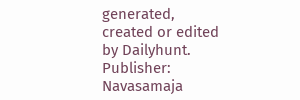generated, created or edited by Dailyhunt. Publisher: Navasamaja